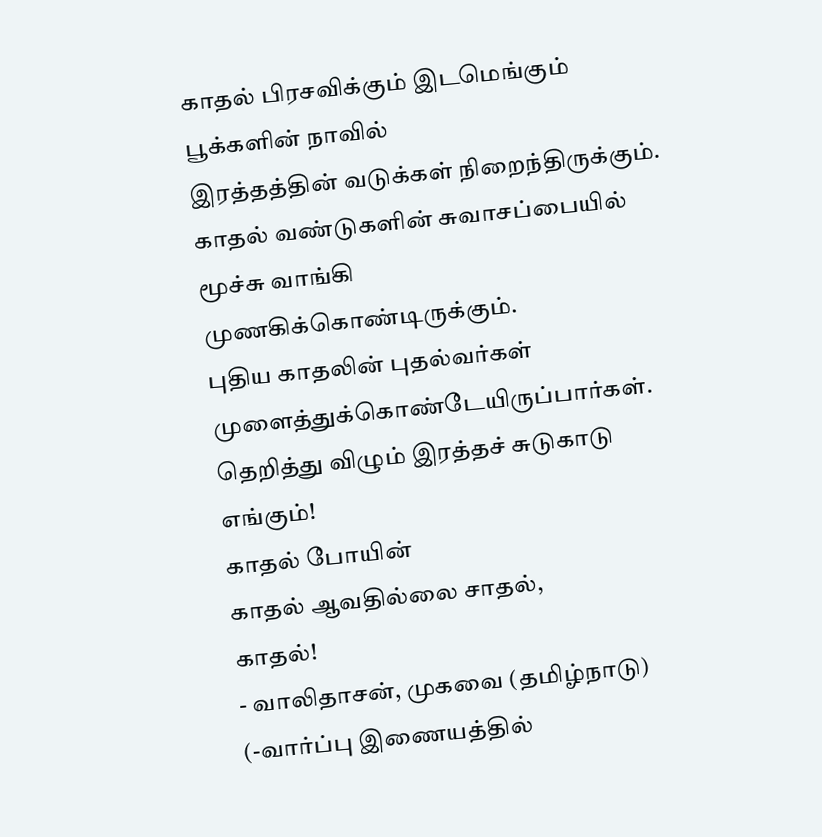காதல் பிரசவிக்கும் இடமெங்கும்
பூக்களின் நாவில்
இரத்தத்தின் வடுக்கள் நிறைந்திருக்கும்.
காதல் வண்டுகளின் சுவாசப்பையில்
மூச்சு வாங்கி
முணகிக்கொண்டிருக்கும்.
புதிய காதலின் புதல்வர்கள்
முளைத்துக்கொண்டேயிருப்பார்கள்.
தெறித்து விழும் இரத்தச் சுடுகாடு
எங்கும்!
காதல் போயின்
காதல் ஆவதில்லை சாதல்,
காதல்!
- வாலிதாசன், முகவை (தமிழ்நாடு)
(-வார்ப்பு இணையத்தில்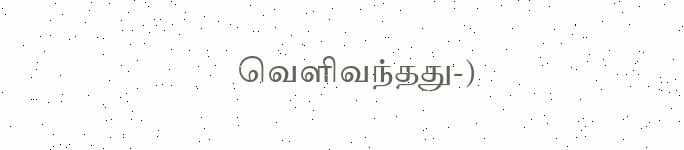வெளிவந்தது-)